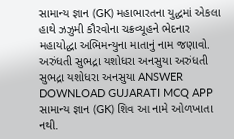સામાન્ય જ્ઞાન (GK) મહાભારતના યુદ્ધમાં એકલા હાથે ઝઝુમી કૌરવોના ચક્રવ્યૂહને ભેદનાર મહાયોદ્ધા અભિમન્યુના માતાનું નામ જણાવો. અરુંધતી સુભદ્રા યશોધરા અનસુયા અરુંધતી સુભદ્રા યશોધરા અનસુયા ANSWER DOWNLOAD GUJARATI MCQ APP
સામાન્ય જ્ઞાન (GK) શિવ આ નામે ઓળખાતા નથી.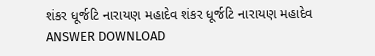શંકર ધૂર્જટિ નારાયણ મહાદેવ શંકર ધૂર્જટિ નારાયણ મહાદેવ ANSWER DOWNLOAD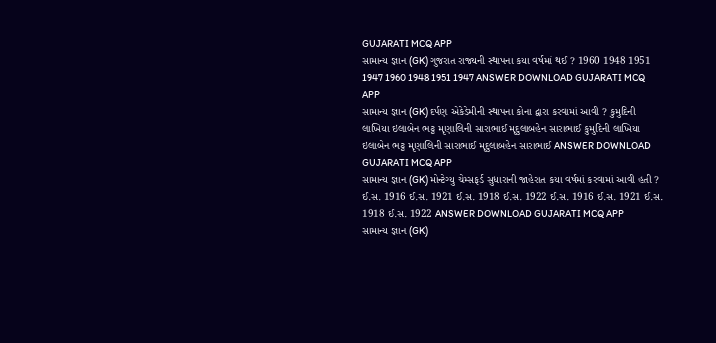GUJARATI MCQ APP
સામાન્ય જ્ઞાન (GK) ગુજરાત રાજ્યની સ્થાપના કયા વર્ષમાં થઈ ? 1960 1948 1951 1947 1960 1948 1951 1947 ANSWER DOWNLOAD GUJARATI MCQ APP
સામાન્ય જ્ઞાન (GK) દર્પણ એકેડેમીની સ્થાપના કોના દ્વારા કરવામાં આવી ? કુમુદિની લાખિયા ઇલાબેન ભટ્ટ મૃણાલિની સારાભાઈ મૃદુલાબહેન સારાભાઈ કુમુદિની લાખિયા ઇલાબેન ભટ્ટ મૃણાલિની સારાભાઈ મૃદુલાબહેન સારાભાઈ ANSWER DOWNLOAD GUJARATI MCQ APP
સામાન્ય જ્ઞાન (GK) મોન્ટેગ્યુ ચેમ્સફર્ડ સુધારાની જાહેરાત કયા વર્ષમાં કરવામાં આવી હતી ? ઈ.સ. 1916 ઈ.સ. 1921 ઈ.સ. 1918 ઈ.સ. 1922 ઈ.સ. 1916 ઈ.સ. 1921 ઈ.સ. 1918 ઈ.સ. 1922 ANSWER DOWNLOAD GUJARATI MCQ APP
સામાન્ય જ્ઞાન (GK)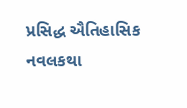પ્રસિદ્ધ ઐતિહાસિક નવલકથા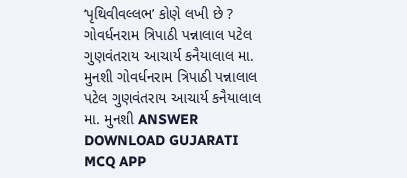‘પૃથિવીવલ્લભ’ કોણે લખી છે ? ગોવર્ધનરામ ત્રિપાઠી પન્નાલાલ પટેલ ગુણવંતરાય આચાર્ય કનૈયાલાલ મા. મુનશી ગોવર્ધનરામ ત્રિપાઠી પન્નાલાલ પટેલ ગુણવંતરાય આચાર્ય કનૈયાલાલ મા. મુનશી ANSWER DOWNLOAD GUJARATI MCQ APP